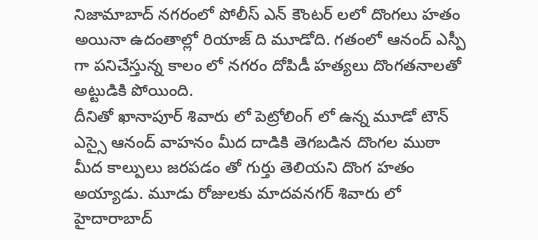నిజామాబాద్ నగరంలో పోలీస్ ఎన్ కౌంటర్ లలో దొంగలు హతం అయినా ఉదంతాల్లో రియాజ్ ది మూడోది. గతంలో ఆనంద్ ఎస్పీ గా పనిచేస్తున్న కాలం లో నగరం దోపిడీ హత్యలు దొంగతనాలతో అట్టుడికి పోయింది.
దీనితో ఖానాపూర్ శివారు లో పెట్రోలింగ్ లో ఉన్న మూడో టౌన్ ఎస్సై ఆనంద్ వాహనం మీద దాడికి తెగబడిన దొంగల ముఠా మీద కాల్పులు జరపడం తో గుర్తు తెలియని దొంగ హతం అయ్యాడు. మూడు రోజులకు మాదవనగర్ శివారు లో హైదారాబాద్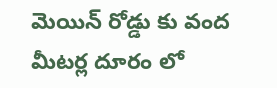మెయిన్ రోడ్డు కు వంద మీటర్ల దూరం లో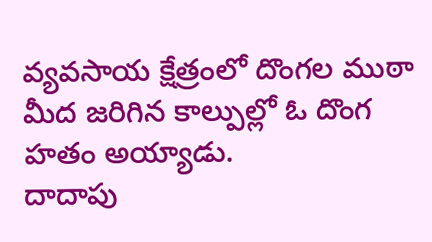వ్యవసాయ క్షేత్రంలో దొంగల ముఠా మీద జరిగిన కాల్పుల్లో ఓ దొంగ హతం అయ్యాడు.
దాదాపు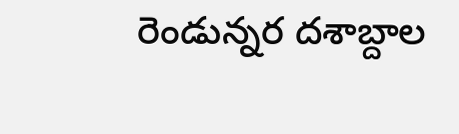రెండున్నర దశాబ్దాల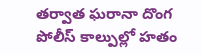తర్వాత ఘరానా దొంగ పోలీస్ కాల్పుల్లో హతం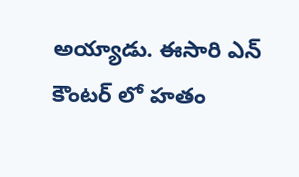అయ్యాడు. ఈసారి ఎన్ కౌంటర్ లో హతం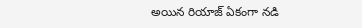అయిన రియాజ్ ఏకంగా నడి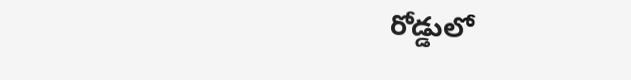రోడ్డులో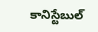కానిస్టేబుల్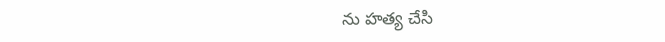ను హత్య చేసి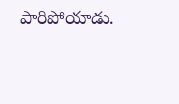పారిపోయాడు.